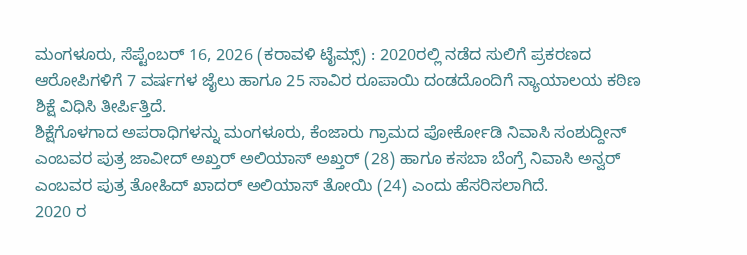ಮಂಗಳೂರು, ಸೆಪ್ಟೆಂಬರ್ 16, 2026 (ಕರಾವಳಿ ಟೈಮ್ಸ್) : 2020ರಲ್ಲಿ ನಡೆದ ಸುಲಿಗೆ ಪ್ರಕರಣದ ಆರೋಪಿಗಳಿಗೆ 7 ವರ್ಷಗಳ ಜೈಲು ಹಾಗೂ 25 ಸಾವಿರ ರೂಪಾಯಿ ದಂಡದೊಂದಿಗೆ ನ್ಯಾಯಾಲಯ ಕಠಿಣ ಶಿಕ್ಷೆ ವಿಧಿಸಿ ತೀರ್ಪಿತ್ತಿದೆ.
ಶಿಕ್ಷೆಗೊಳಗಾದ ಅಪರಾಧಿಗಳನ್ನು ಮಂಗಳೂರು, ಕೆಂಜಾರು ಗ್ರಾಮದ ಪೋರ್ಕೋಡಿ ನಿವಾಸಿ ಸಂಶುದ್ದೀನ್ ಎಂಬವರ ಪುತ್ರ ಜಾವೀದ್ ಅಖ್ತರ್ ಅಲಿಯಾಸ್ ಅಖ್ತರ್ (28) ಹಾಗೂ ಕಸಬಾ ಬೆಂಗ್ರೆ ನಿವಾಸಿ ಅನ್ವರ್ ಎಂಬವರ ಪುತ್ರ ತೋಹಿದ್ ಖಾದರ್ ಅಲಿಯಾಸ್ ತೋಯಿ (24) ಎಂದು ಹೆಸರಿಸಲಾಗಿದೆ.
2020 ರ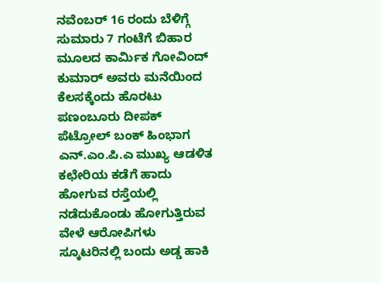ನವೆಂಬರ್ 16 ರಂದು ಬೆಳಿಗ್ಗೆ ಸುಮಾರು 7 ಗಂಟೆಗೆ ಬಿಹಾರ ಮೂಲದ ಕಾರ್ಮಿಕ ಗೋವಿಂದ್ ಕುಮಾರ್ ಅವರು ಮನೆಯಿಂದ ಕೆಲಸಕ್ಕೆಂದು ಹೊರಟು ಪಣಂಬೂರು ದೀಪಕ್ ಪೆಟ್ರೋಲ್ ಬಂಕ್ ಹಿಂಭಾಗ ಎನ್.ಎಂ.ಪಿ.ಎ ಮುಖ್ಯ ಆಡಳಿತ ಕಛೇರಿಯ ಕಡೆಗೆ ಹಾದು ಹೋಗುವ ರಸ್ತೆಯಲ್ಲಿ ನಡೆದುಕೊಂಡು ಹೋಗುತ್ತಿರುವ ವೇಳೆ ಆರೋಪಿಗಳು ಸ್ಕೂಟರಿನಲ್ಲಿ ಬಂದು ಅಡ್ಡ ಹಾಕಿ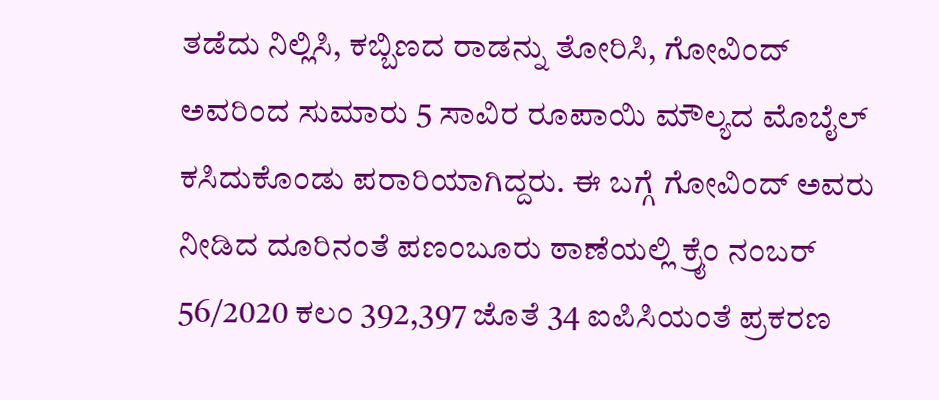ತಡೆದು ನಿಲ್ಲಿಸಿ, ಕಬ್ಬಿಣದ ರಾಡನ್ನು ತೋರಿಸಿ, ಗೋವಿಂದ್ ಅವರಿಂದ ಸುಮಾರು 5 ಸಾವಿರ ರೂಪಾಯಿ ಮೌಲ್ಯದ ಮೊಬೈಲ್ ಕಸಿದುಕೊಂಡು ಪರಾರಿಯಾಗಿದ್ದರು. ಈ ಬಗ್ಗೆ ಗೋವಿಂದ್ ಅವರು ನೀಡಿದ ದೂರಿನಂತೆ ಪಣಂಬೂರು ಠಾಣೆಯಲ್ಲಿ ಕ್ರೈಂ ನಂಬರ್ 56/2020 ಕಲಂ 392,397 ಜೊತೆ 34 ಐಪಿಸಿಯಂತೆ ಪ್ರಕರಣ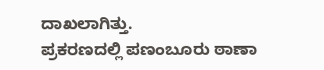ದಾಖಲಾಗಿತ್ತು.
ಪ್ರಕರಣದಲ್ಲಿ ಪಣಂಬೂರು ಠಾಣಾ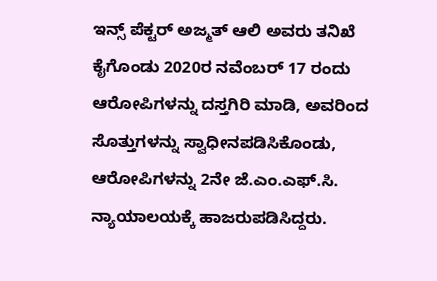ಇನ್ಸ್ ಪೆಕ್ಟರ್ ಅಜ್ಮತ್ ಆಲಿ ಅವರು ತನಿಖೆ ಕೈಗೊಂಡು 2020ರ ನವೆಂಬರ್ 17 ರಂದು ಆರೋಪಿಗಳನ್ನು ದಸ್ತಗಿರಿ ಮಾಡಿ, ಅವರಿಂದ ಸೊತ್ತುಗಳನ್ನು ಸ್ವಾಧೀನಪಡಿಸಿಕೊಂಡು, ಆರೋಪಿಗಳನ್ನು 2ನೇ ಜೆ.ಎಂ.ಎಫ್.ಸಿ. ನ್ಯಾಯಾಲಯಕ್ಕೆ ಹಾಜರುಪಡಿಸಿದ್ದರು.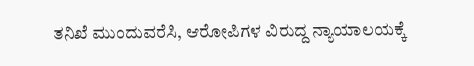ತನಿಖೆ ಮುಂದುವರೆಸಿ, ಆರೋಪಿಗಳ ವಿರುದ್ದ ನ್ಯಾಯಾಲಯಕ್ಕೆ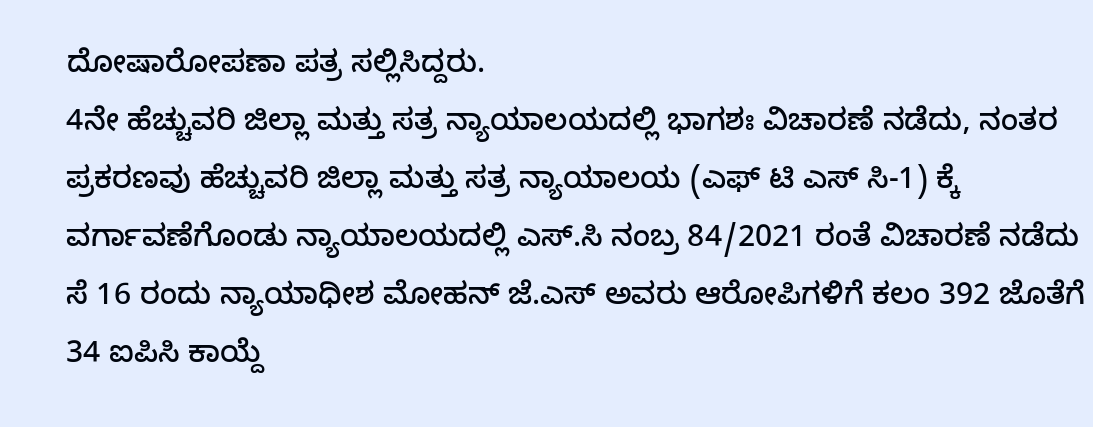ದೋಷಾರೋಪಣಾ ಪತ್ರ ಸಲ್ಲಿಸಿದ್ದರು.
4ನೇ ಹೆಚ್ಚುವರಿ ಜಿಲ್ಲಾ ಮತ್ತು ಸತ್ರ ನ್ಯಾಯಾಲಯದಲ್ಲಿ ಭಾಗಶಃ ವಿಚಾರಣೆ ನಡೆದು, ನಂತರ ಪ್ರಕರಣವು ಹೆಚ್ಚುವರಿ ಜಿಲ್ಲಾ ಮತ್ತು ಸತ್ರ ನ್ಯಾಯಾಲಯ (ಎಫ್ ಟಿ ಎಸ್ ಸಿ-1) ಕ್ಕೆ ವರ್ಗಾವಣೆಗೊಂಡು ನ್ಯಾಯಾಲಯದಲ್ಲಿ ಎಸ್.ಸಿ ನಂಬ್ರ 84/2021 ರಂತೆ ವಿಚಾರಣೆ ನಡೆದು ಸೆ 16 ರಂದು ನ್ಯಾಯಾಧೀಶ ಮೋಹನ್ ಜೆ.ಎಸ್ ಅವರು ಆರೋಪಿಗಳಿಗೆ ಕಲಂ 392 ಜೊತೆಗೆ 34 ಐಪಿಸಿ ಕಾಯ್ದೆ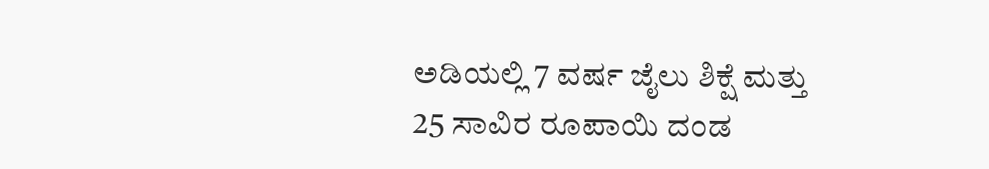ಅಡಿಯಲ್ಲಿ 7 ವರ್ಷ ಜೈಲು ಶಿಕ್ಷೆ ಮತ್ತು 25 ಸಾವಿರ ರೂಪಾಯಿ ದಂಡ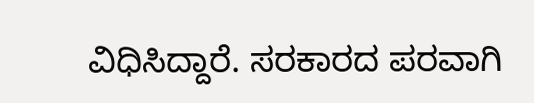ವಿಧಿಸಿದ್ದಾರೆ. ಸರಕಾರದ ಪರವಾಗಿ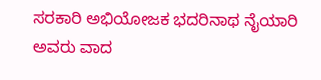ಸರಕಾರಿ ಅಭಿಯೋಜಕ ಭದರಿನಾಥ ನೈಯಾರಿ ಅವರು ವಾದ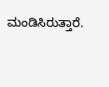ಮಂಡಿಸಿರುತ್ತಾರೆ.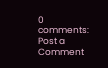0 comments:
Post a Comment